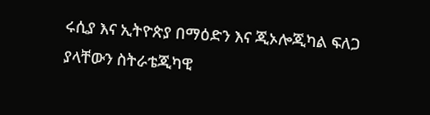ሩሲያ እና ኢትዮጵያ በማዕድን እና ጂኦሎጂካል ፍለጋ ያላቸውን ስትራቴጂካዊ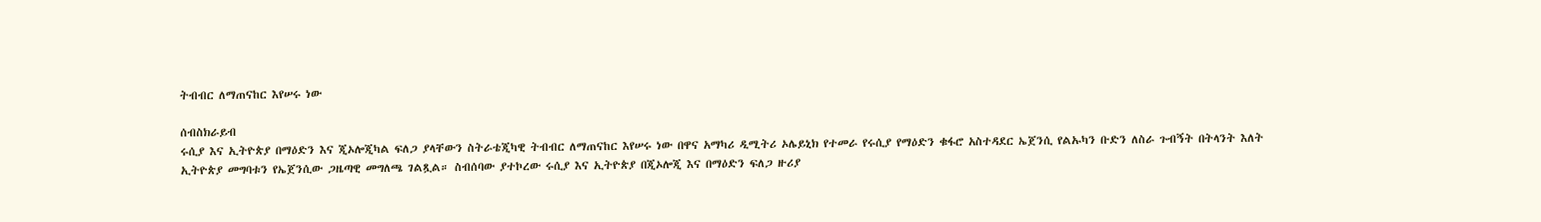ትብብር ለማጠናከር እየሠሩ ነው

ሰብስክራይብ
ሩሲያ እና ኢትዮጵያ በማዕድን እና ጂኦሎጂካል ፍለጋ ያላቸውን ስትራቴጂካዊ ትብብር ለማጠናከር እየሠሩ ነው በዋና አማካሪ ዲሚትሪ ኦሌይኒክ የተመራ የሩሲያ የማዕድን ቁፋሮ አስተዳደር ኤጀንሲ የልኡካን ቡድን ለስራ ጉብኝት በትላንት እለት ኢትዮጵያ መግባቱን የኤጀንሲው ጋዜጣዊ መግለጫ ገልጿል። ስብሰባው ያተኮረው ሩሲያ እና ኢትዮጵያ በጂኦሎጂ እና በማዕድን ፍለጋ ዙሪያ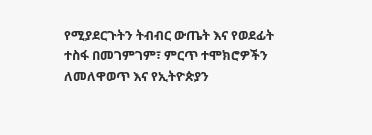የሚያደርጉትን ትብብር ውጤት እና የወደፊት ተስፋ በመገምገም፣ ምርጥ ተሞክሮዎችን ለመለዋወጥ እና የኢትዮጵያን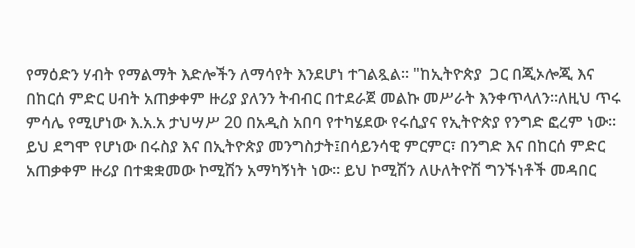የማዕድን ሃብት የማልማት እድሎችን ለማሳየት እንደሆነ ተገልጿል። "ከኢትዮጵያ  ጋር በጂኦሎጂ እና በከርሰ ምድር ሀብት አጠቃቀም ዙሪያ ያለንን ትብብር በተደራጀ መልኩ መሥራት እንቀጥላለን።ለዚህ ጥሩ ምሳሌ የሚሆነው እ.አ.አ ታህሣሥ 20 በአዲስ አበባ የተካሄደው የሩሲያና የኢትዮጵያ የንግድ ፎረም ነው። ይህ ደግሞ የሆነው በሩስያ እና በኢትዮጵያ መንግስታት፤በሳይንሳዊ ምርምር፣ በንግድ እና በከርሰ ምድር አጠቃቀም ዙሪያ በተቋቋመው ኮሚሽን አማካኝነት ነው። ይህ ኮሚሽን ለሁለትዮሽ ግንኙነቶች መዳበር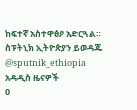ከፍተኛ አስተዋፅዖ አድርጓል። ስፑትኒክ ኢትዮጵያን ይወዳጁ @sputnik_ethiopia
አዳዲስ ዜናዎች
0